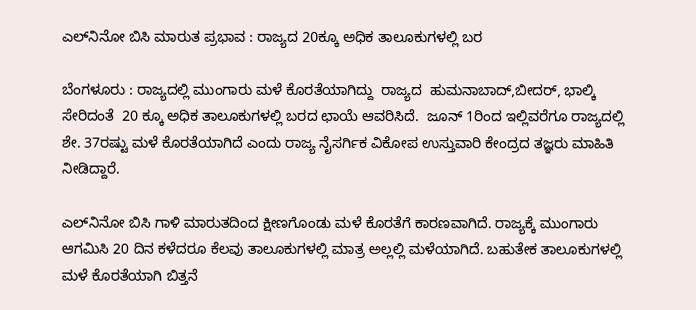ಎಲ್‌ನಿನೋ ಬಿಸಿ ಮಾರುತ ಪ್ರಭಾವ : ರಾಜ್ಯದ 20ಕ್ಕೂ ಅಧಿಕ ತಾಲೂಕುಗಳಲ್ಲಿ ಬರ

ಬೆಂಗಳೂರು : ರಾಜ್ಯದಲ್ಲಿ ಮುಂಗಾರು ಮಳೆ ಕೊರತೆಯಾಗಿದ್ದು  ರಾಜ್ಯದ  ಹುಮನಾಬಾದ್‌,ಬೀದರ್‌, ಭಾಲ್ಕಿ ಸೇರಿದಂತೆ  20 ಕ್ಕೂ ಅಧಿಕ ತಾಲೂಕುಗಳಲ್ಲಿ ಬರದ ಛಾಯೆ ಆವರಿಸಿದೆ.  ಜೂನ್‌ 1ರಿಂದ ಇಲ್ಲಿವರೆಗೂ ರಾಜ್ಯದಲ್ಲಿ ಶೇ. 37ರಷ್ಟು ಮಳೆ ಕೊರತೆಯಾಗಿದೆ ಎಂದು ರಾಜ್ಯ ನೈಸರ್ಗಿಕ ವಿಕೋಪ ಉಸ್ತುವಾರಿ ಕೇಂದ್ರದ ತಜ್ಞರು ಮಾಹಿತಿ ನೀಡಿದ್ದಾರೆ.

ಎಲ್‌ನಿನೋ ಬಿಸಿ ಗಾಳಿ ಮಾರುತದಿಂದ ಕ್ಷೀಣಗೊಂಡು ಮಳೆ ಕೊರತೆಗೆ ಕಾರಣವಾಗಿದೆ. ರಾಜ್ಯಕ್ಕೆ ಮುಂಗಾರು ಆಗಮಿಸಿ 20 ದಿನ ಕಳೆದರೂ ಕೆಲವು ತಾಲೂಕುಗಳಲ್ಲಿ ಮಾತ್ರ ಅಲ್ಲಲ್ಲಿ ಮಳೆಯಾಗಿದೆ. ಬಹುತೇಕ ತಾಲೂಕುಗಳಲ್ಲಿ ಮಳೆ ಕೊರತೆಯಾಗಿ ಬಿತ್ತನೆ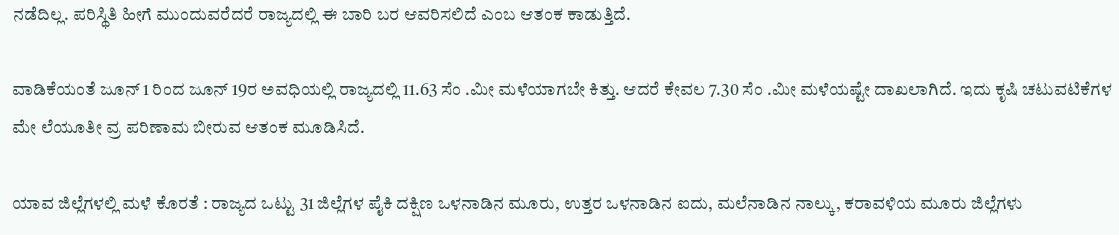ನಡೆದಿಲ್ಲ. ಪರಿಸ್ಥಿತಿ ಹೀಗೆ ಮುಂದುವರೆದರೆ ರಾಜ್ಯದಲ್ಲಿ ಈ ಬಾರಿ ಬರ ಆವರಿಸಲಿದೆ ಎಂಬ ಆತಂಕ ಕಾಡುತ್ತಿದೆ.

ವಾಡಿಕೆಯಂತೆ ಜೂನ್ 1 ರಿಂದ ಜೂನ್ 19ರ ಅವಧಿಯಲ್ಲಿ ರಾಜ್ಯದಲ್ಲಿ 11.63 ಸೆಂ .ಮೀ ಮಳೆಯಾಗಬೇ ಕಿತ್ತು. ಆದರೆ ಕೇವಲ 7.30 ಸೆಂ .ಮೀ ಮಳೆಯಷ್ಟೇ ದಾಖಲಾಗಿದೆ. ಇದು ಕೃಷಿ ಚಟುವಟಿಕೆಗಳ ಮೇ ಲೆಯೂತೀ ವ್ರ ಪರಿಣಾಮ ಬೀರುವ ಆತಂಕ ಮೂಡಿಸಿದೆ.

ಯಾವ ಜಿಲ್ಲೆಗಳಲ್ಲಿ ಮಳೆ ಕೊರತೆ : ರಾಜ್ಯದ ಒಟ್ಟು 31 ಜಿಲ್ಲೆಗಳ ಪೈಕಿ ದಕ್ಷಿಣ ಒಳನಾಡಿನ ಮೂರು, ಉತ್ತರ ಒಳನಾಡಿನ ಐದು, ಮಲೆನಾಡಿನ ನಾಲ್ಕು, ಕರಾವಳಿಯ ಮೂರು ಜಿಲ್ಲೆಗಳು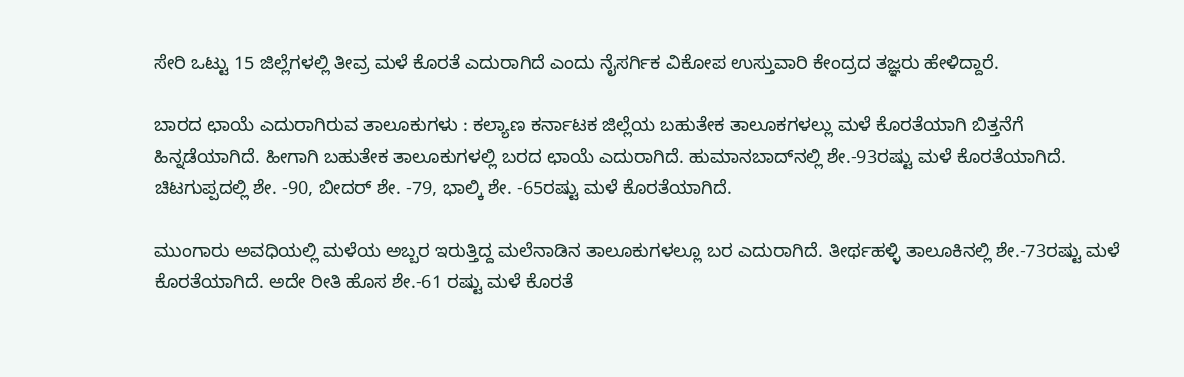ಸೇರಿ ಒಟ್ಟು 15 ಜಿಲ್ಲೆಗಳಲ್ಲಿ ತೀವ್ರ ಮಳೆ ಕೊರತೆ ಎದುರಾಗಿದೆ ಎಂದು ನೈಸರ್ಗಿಕ ವಿಕೋಪ ಉಸ್ತುವಾರಿ ಕೇಂದ್ರದ ತಜ್ಞರು ಹೇಳಿದ್ದಾರೆ.

ಬಾರದ ಛಾಯೆ ಎದುರಾಗಿರುವ ತಾಲೂಕುಗಳು : ಕಲ್ಯಾಣ ಕರ್ನಾಟಕ ಜಿಲ್ಲೆಯ ಬಹುತೇಕ ತಾಲೂಕಗಳಲ್ಲು ಮಳೆ ಕೊರತೆಯಾಗಿ ಬಿತ್ತನೆಗೆ ಹಿನ್ನಡೆಯಾಗಿದೆ. ಹೀಗಾಗಿ ಬಹುತೇಕ ತಾಲೂಕುಗಳಲ್ಲಿ ಬರದ ಛಾಯೆ ಎದುರಾಗಿದೆ. ಹುಮಾನಬಾದ್‌ನಲ್ಲಿ ಶೇ.-93ರಷ್ಟು ಮಳೆ ಕೊರತೆಯಾಗಿದೆ. ಚಿಟಗುಪ್ಪದಲ್ಲಿ ಶೇ. -90, ಬೀದರ್‌ ಶೇ. -79, ಭಾಲ್ಕಿ ಶೇ. -65ರಷ್ಟು ಮಳೆ ಕೊರತೆಯಾಗಿದೆ.

ಮುಂಗಾರು ಅವಧಿಯಲ್ಲಿ ಮಳೆಯ ಅಬ್ಬರ ಇರುತ್ತಿದ್ದ ಮಲೆನಾಡಿನ ತಾಲೂಕುಗಳಲ್ಲೂ ಬರ ಎದುರಾಗಿದೆ. ತೀರ್ಥಹಳ್ಳಿ ತಾಲೂಕಿನಲ್ಲಿ ಶೇ.-73ರಷ್ಟು ಮಳೆ ಕೊರತೆಯಾಗಿದೆ. ಅದೇ ರೀತಿ ಹೊಸ ಶೇ.-61 ರಷ್ಟು ಮಳೆ ಕೊರತೆ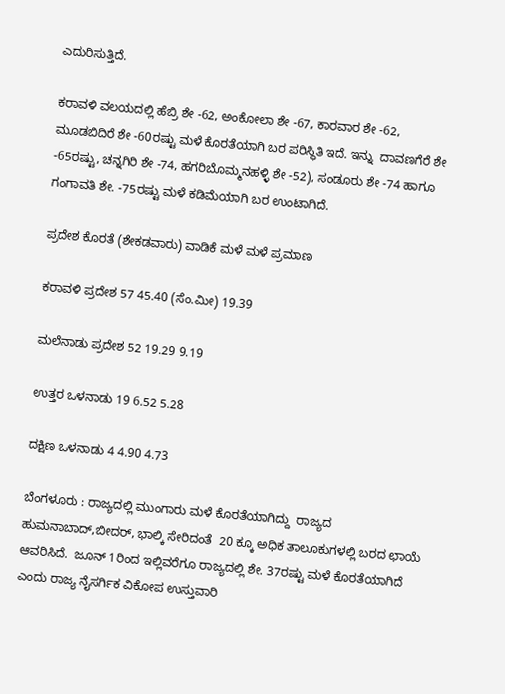ಎದುರಿಸುತ್ತಿದೆ.

ಕರಾವಳಿ ವಲಯದಲ್ಲಿ ಹೆಬ್ರಿ ಶೇ -62, ಅಂಕೋಲಾ ಶೇ -67, ಕಾರವಾರ ಶೇ -62, ಮೂಡಬಿದಿರೆ ಶೇ -60ರಷ್ಟು ಮಳೆ ಕೊರತೆಯಾಗಿ ಬರ ಪರಿಸ್ಥಿತಿ ಇದೆ. ಇನ್ನು  ದಾವಣಗೆರೆ ಶೇ -65ರಷ್ಟು, ಚನ್ನಗಿರಿ ಶೇ -74, ಹಗರಿಬೊಮ್ಮನಹಳ್ಳಿ ಶೇ -52), ಸಂಡೂರು ಶೇ -74 ಹಾಗೂ ಗಂಗಾವತಿ ಶೇ. -75ರಷ್ಟು ಮಳೆ ಕಡಿಮೆಯಾಗಿ ಬರ ಉಂಟಾಗಿದೆ.

ಪ್ರದೇಶ ಕೊರತೆ (ಶೇಕಡವಾರು) ವಾಡಿಕೆ ಮಳೆ ಮಳೆ ಪ್ರಮಾಣ

ಕರಾವಳಿ ಪ್ರದೇಶ 57 45.40 (ಸೆಂ.ಮೀ) 19.39

ಮಲೆನಾಡು ಪ್ರದೇಶ 52 19.29 9.19

ಉತ್ತರ ಒಳನಾಡು 19 6.52 5.28

ದಕ್ಷಿಣ ಒಳನಾಡು 4 4.90 4.73

ಬೆಂಗಳೂರು : ರಾಜ್ಯದಲ್ಲಿ ಮುಂಗಾರು ಮಳೆ ಕೊರತೆಯಾಗಿದ್ದು  ರಾಜ್ಯದ  ಹುಮನಾಬಾದ್‌,ಬೀದರ್‌, ಭಾಲ್ಕಿ ಸೇರಿದಂತೆ  20 ಕ್ಕೂ ಅಧಿಕ ತಾಲೂಕುಗಳಲ್ಲಿ ಬರದ ಛಾಯೆ ಆವರಿಸಿದೆ.  ಜೂನ್‌ 1ರಿಂದ ಇಲ್ಲಿವರೆಗೂ ರಾಜ್ಯದಲ್ಲಿ ಶೇ. 37ರಷ್ಟು ಮಳೆ ಕೊರತೆಯಾಗಿದೆ ಎಂದು ರಾಜ್ಯ ನೈಸರ್ಗಿಕ ವಿಕೋಪ ಉಸ್ತುವಾರಿ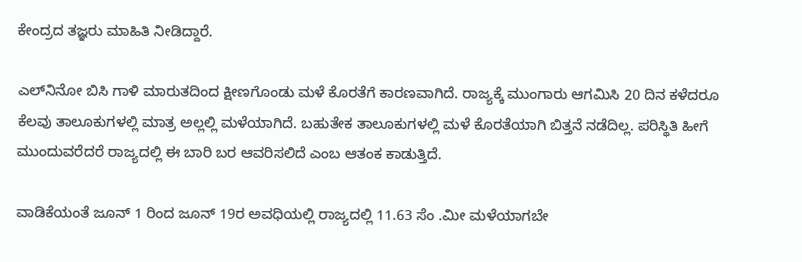ಕೇಂದ್ರದ ತಜ್ಞರು ಮಾಹಿತಿ ನೀಡಿದ್ದಾರೆ.

ಎಲ್‌ನಿನೋ ಬಿಸಿ ಗಾಳಿ ಮಾರುತದಿಂದ ಕ್ಷೀಣಗೊಂಡು ಮಳೆ ಕೊರತೆಗೆ ಕಾರಣವಾಗಿದೆ. ರಾಜ್ಯಕ್ಕೆ ಮುಂಗಾರು ಆಗಮಿಸಿ 20 ದಿನ ಕಳೆದರೂ ಕೆಲವು ತಾಲೂಕುಗಳಲ್ಲಿ ಮಾತ್ರ ಅಲ್ಲಲ್ಲಿ ಮಳೆಯಾಗಿದೆ. ಬಹುತೇಕ ತಾಲೂಕುಗಳಲ್ಲಿ ಮಳೆ ಕೊರತೆಯಾಗಿ ಬಿತ್ತನೆ ನಡೆದಿಲ್ಲ. ಪರಿಸ್ಥಿತಿ ಹೀಗೆ ಮುಂದುವರೆದರೆ ರಾಜ್ಯದಲ್ಲಿ ಈ ಬಾರಿ ಬರ ಆವರಿಸಲಿದೆ ಎಂಬ ಆತಂಕ ಕಾಡುತ್ತಿದೆ.

ವಾಡಿಕೆಯಂತೆ ಜೂನ್ 1 ರಿಂದ ಜೂನ್ 19ರ ಅವಧಿಯಲ್ಲಿ ರಾಜ್ಯದಲ್ಲಿ 11.63 ಸೆಂ .ಮೀ ಮಳೆಯಾಗಬೇ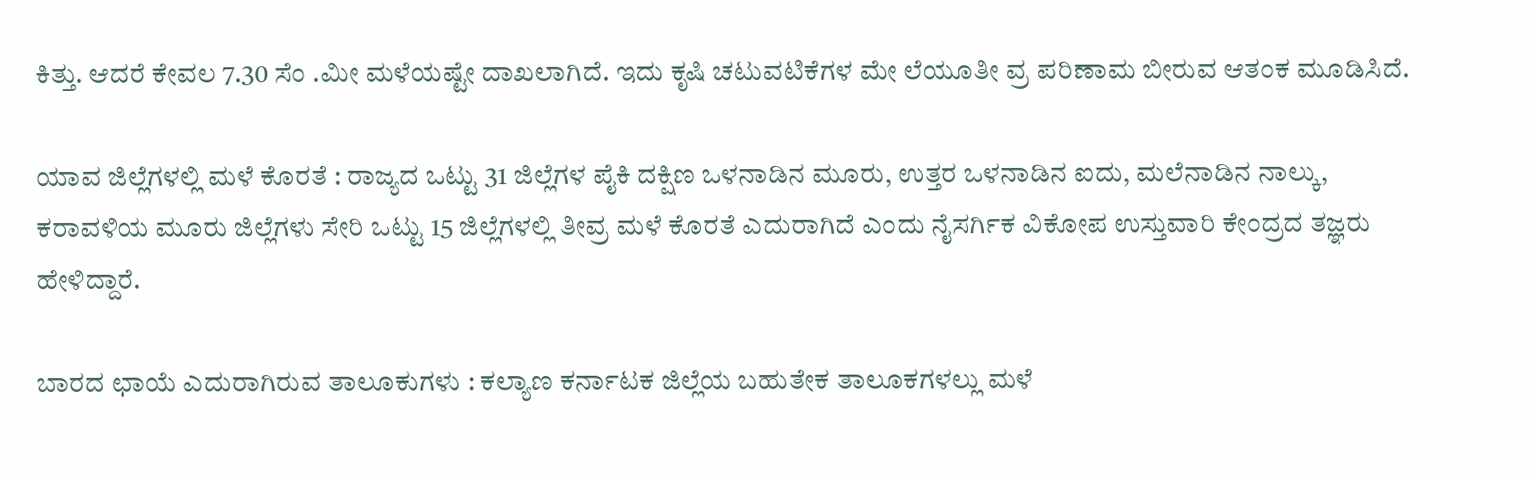ಕಿತ್ತು. ಆದರೆ ಕೇವಲ 7.30 ಸೆಂ .ಮೀ ಮಳೆಯಷ್ಟೇ ದಾಖಲಾಗಿದೆ. ಇದು ಕೃಷಿ ಚಟುವಟಿಕೆಗಳ ಮೇ ಲೆಯೂತೀ ವ್ರ ಪರಿಣಾಮ ಬೀರುವ ಆತಂಕ ಮೂಡಿಸಿದೆ.

ಯಾವ ಜಿಲ್ಲೆಗಳಲ್ಲಿ ಮಳೆ ಕೊರತೆ : ರಾಜ್ಯದ ಒಟ್ಟು 31 ಜಿಲ್ಲೆಗಳ ಪೈಕಿ ದಕ್ಷಿಣ ಒಳನಾಡಿನ ಮೂರು, ಉತ್ತರ ಒಳನಾಡಿನ ಐದು, ಮಲೆನಾಡಿನ ನಾಲ್ಕು, ಕರಾವಳಿಯ ಮೂರು ಜಿಲ್ಲೆಗಳು ಸೇರಿ ಒಟ್ಟು 15 ಜಿಲ್ಲೆಗಳಲ್ಲಿ ತೀವ್ರ ಮಳೆ ಕೊರತೆ ಎದುರಾಗಿದೆ ಎಂದು ನೈಸರ್ಗಿಕ ವಿಕೋಪ ಉಸ್ತುವಾರಿ ಕೇಂದ್ರದ ತಜ್ಞರು ಹೇಳಿದ್ದಾರೆ.

ಬಾರದ ಛಾಯೆ ಎದುರಾಗಿರುವ ತಾಲೂಕುಗಳು : ಕಲ್ಯಾಣ ಕರ್ನಾಟಕ ಜಿಲ್ಲೆಯ ಬಹುತೇಕ ತಾಲೂಕಗಳಲ್ಲು ಮಳೆ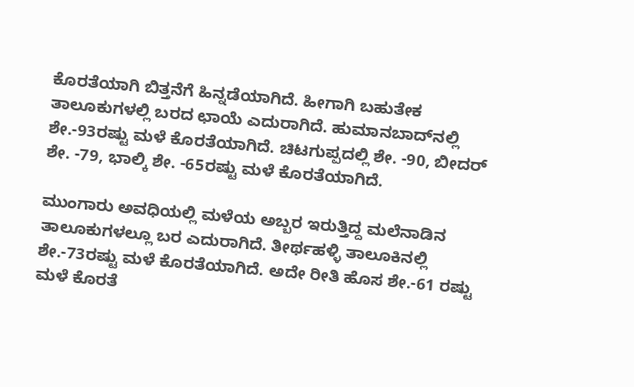ಕೊರತೆಯಾಗಿ ಬಿತ್ತನೆಗೆ ಹಿನ್ನಡೆಯಾಗಿದೆ. ಹೀಗಾಗಿ ಬಹುತೇಕ ತಾಲೂಕುಗಳಲ್ಲಿ ಬರದ ಛಾಯೆ ಎದುರಾಗಿದೆ. ಹುಮಾನಬಾದ್‌ನಲ್ಲಿ ಶೇ.-93ರಷ್ಟು ಮಳೆ ಕೊರತೆಯಾಗಿದೆ. ಚಿಟಗುಪ್ಪದಲ್ಲಿ ಶೇ. -90, ಬೀದರ್‌ ಶೇ. -79, ಭಾಲ್ಕಿ ಶೇ. -65ರಷ್ಟು ಮಳೆ ಕೊರತೆಯಾಗಿದೆ.

ಮುಂಗಾರು ಅವಧಿಯಲ್ಲಿ ಮಳೆಯ ಅಬ್ಬರ ಇರುತ್ತಿದ್ದ ಮಲೆನಾಡಿನ ತಾಲೂಕುಗಳಲ್ಲೂ ಬರ ಎದುರಾಗಿದೆ. ತೀರ್ಥಹಳ್ಳಿ ತಾಲೂಕಿನಲ್ಲಿ ಶೇ.-73ರಷ್ಟು ಮಳೆ ಕೊರತೆಯಾಗಿದೆ. ಅದೇ ರೀತಿ ಹೊಸ ಶೇ.-61 ರಷ್ಟು ಮಳೆ ಕೊರತೆ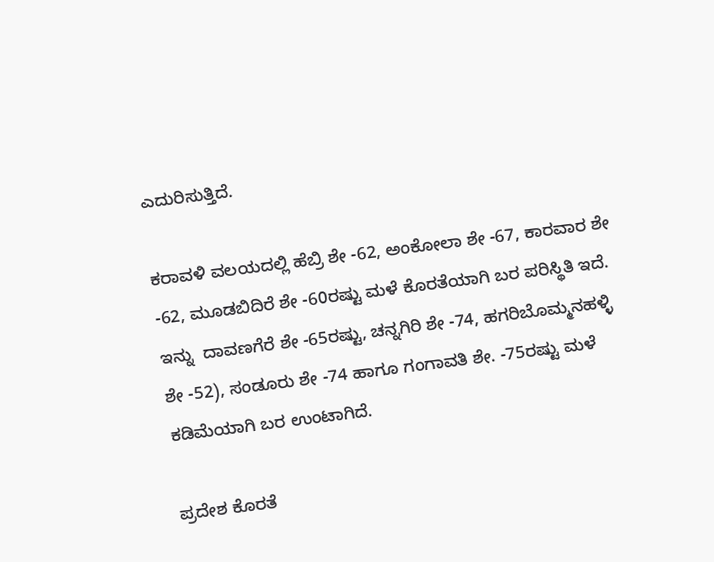ಎದುರಿಸುತ್ತಿದೆ.

ಕರಾವಳಿ ವಲಯದಲ್ಲಿ ಹೆಬ್ರಿ ಶೇ -62, ಅಂಕೋಲಾ ಶೇ -67, ಕಾರವಾರ ಶೇ -62, ಮೂಡಬಿದಿರೆ ಶೇ -60ರಷ್ಟು ಮಳೆ ಕೊರತೆಯಾಗಿ ಬರ ಪರಿಸ್ಥಿತಿ ಇದೆ. ಇನ್ನು  ದಾವಣಗೆರೆ ಶೇ -65ರಷ್ಟು, ಚನ್ನಗಿರಿ ಶೇ -74, ಹಗರಿಬೊಮ್ಮನಹಳ್ಳಿ ಶೇ -52), ಸಂಡೂರು ಶೇ -74 ಹಾಗೂ ಗಂಗಾವತಿ ಶೇ. -75ರಷ್ಟು ಮಳೆ ಕಡಿಮೆಯಾಗಿ ಬರ ಉಂಟಾಗಿದೆ.

ಪ್ರದೇಶ ಕೊರತೆ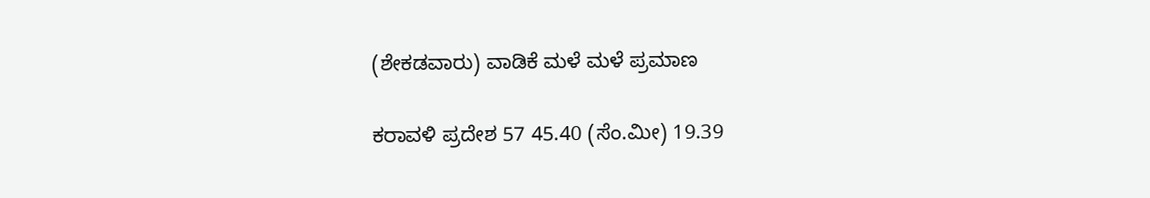(ಶೇಕಡವಾರು) ವಾಡಿಕೆ ಮಳೆ ಮಳೆ ಪ್ರಮಾಣ

ಕರಾವಳಿ ಪ್ರದೇಶ 57 45.40 (ಸೆಂ.ಮೀ) 19.39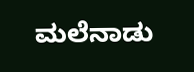ಮಲೆನಾಡು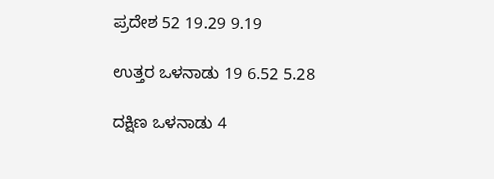ಪ್ರದೇಶ 52 19.29 9.19

ಉತ್ತರ ಒಳನಾಡು 19 6.52 5.28

ದಕ್ಷಿಣ ಒಳನಾಡು 4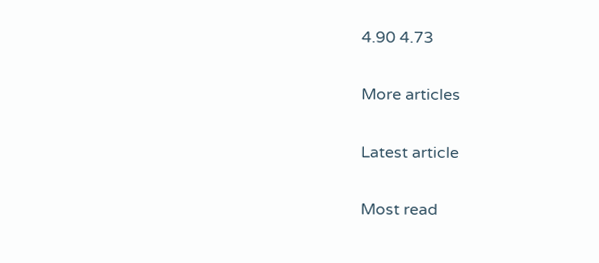4.90 4.73

More articles

Latest article

Most read